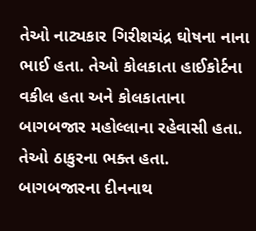તેઓ નાટ્યકાર ગિરીશચંદ્ર ઘોષના નાના ભાઈ હતા. તેઓ કોલકાતા હાઈકોર્ટના વકીલ હતા અને કોલકાતાના બાગબજાર મહોલ્લાના રહેવાસી હતા. તેઓ ઠાકુરના ભક્ત હતા. બાગબજારના દીનનાથ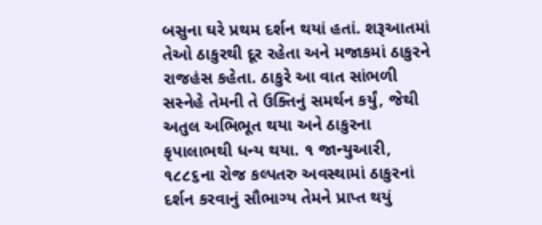બસુના ઘરે પ્રથમ દર્શન થયાં હતાં. શરૂઆતમાં તેઓ ઠાકુરથી દૂર રહેતા અને મજાકમાં ઠાકુરને રાજહંસ કહેતા. ઠાકુરે આ વાત સાંભળી સસ્નેહે તેમની તે ઉક્તિનું સમર્થન કર્યું, જેથી અતુલ અભિભૂત થયા અને ઠાકુરના કૃપાલાભથી ધન્ય થયા. ૧ જાન્યુઆરી, ૧૮૮૬ના રોજ કલ્પતરુ અવસ્થામાં ઠાકુરનાં દર્શન કરવાનું સૌભાગ્ય તેમને પ્રાપ્ત થયું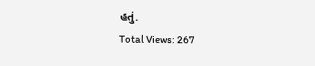હતું.
Total Views: 267